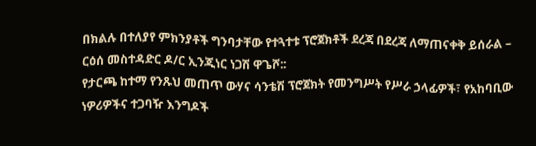በክልሉ በተለያየ ምክንያቶች ግንባታቸው የተጓተቱ ፕሮጀክቶች ደረጃ በደረጃ ለማጠናቀቅ ይሰራል – ርዕሰ መስተዳድር ዶ/ር ኢንጂነር ነጋሽ ዋጌሾ::
የታርጫ ከተማ የንጹህ መጠጥ ውሃና ሳንቴሽ ፕሮጀክት የመንግሥት የሥራ ኃላፊዎች፣ የአከባቢው ነዎሪዎችና ተጋባዥ እንግዶች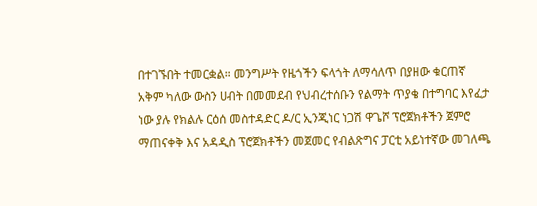በተገኙበት ተመርቋል። መንግሥት የዜጎችን ፍላጎት ለማሳለጥ በያዘው ቁርጠኛ አቅም ካለው ውስን ሀብት በመመደብ የህብረተሰቡን የልማት ጥያቄ በተግባር እየፈታ ነው ያሉ የክልሉ ርዕሰ መስተዳድር ዶ/ር ኢንጂነር ነጋሽ ዋጌሾ ፕሮጀክቶችን ጀምሮ ማጠናቀቅ እና አዳዲስ ፕሮጀክቶችን መጀመር የብልጽግና ፓርቲ አይነተኛው መገለጫ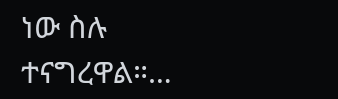ነው ስሉ ተናግረዋል።…